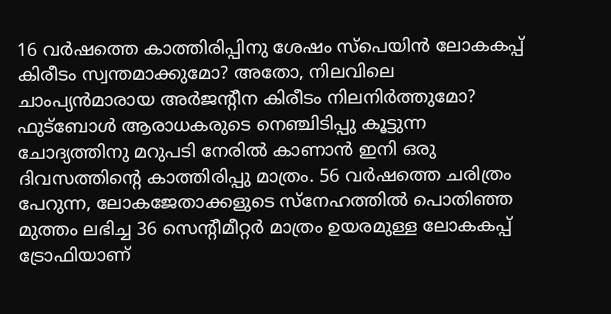16 വർഷത്തെ കാത്തിരിപ്പിനു ശേഷം സ്പെയിൻ ലോകകപ്പ് കിരീടം സ്വന്തമാക്കുമോ? അതോ, നിലവിലെ ചാംപ്യൻമാരായ അർജന്റീന കിരീടം നിലനിർത്തുമോ? ഫുട്ബോൾ ആരാധകരുടെ നെഞ്ചിടിപ്പു കൂട്ടുന്ന ചോദ്യത്തിനു മറുപടി നേരിൽ കാണാൻ ഇനി ഒരു ദിവസത്തിന്റെ കാത്തിരിപ്പു മാത്രം. 56 വർഷത്തെ ചരിത്രം പേറുന്ന, ലോകജേതാക്കളുടെ സ്നേഹത്തിൽ പൊതിഞ്ഞ മുത്തം ലഭിച്ച 36 സെന്റീമീറ്റർ മാത്രം ഉയരമുള്ള ലോകകപ്പ് ട്രോഫിയാണ്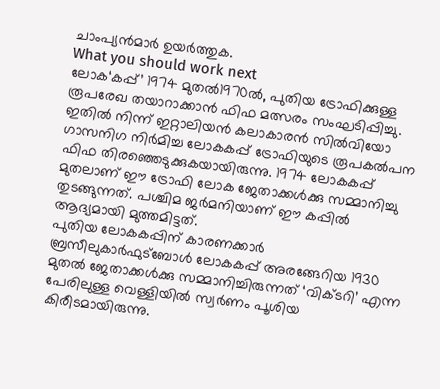ചാംപ്യൻമാർ ഉയർത്തുക.
What you should work next
ലോക‘കപ്പ്’ 1974 മുതൽ1970ൽ, പുതിയ ട്രോഫിക്കുള്ള രൂപരേഖ തയാറാക്കാൻ ഫിഫ മത്സരം സംഘടിപ്പിച്ചു. ഇതിൽ നിന്ന് ഇറ്റാലിയൻ കലാകാരൻ സിൽവിയോ ഗാസനിഗ നിർമിച്ച ലോകകപ്പ് ട്രോഫിയുടെ രൂപകൽപന ഫിഫ തിരഞ്ഞെടുക്കുകയായിരുന്നു. 1974 ലോകകപ്പ് മുതലാണ് ഈ ട്രോഫി ലോക ജേതാക്കൾക്കു സമ്മാനിച്ചു തുടങ്ങുന്നത്. പശ്ചിമ ജർമനിയാണ് ഈ കപ്പിൽ ആദ്യമായി മുത്തമിട്ടത്.
പുതിയ ലോകകപ്പിന് കാരണക്കാർ ബ്രസീലുകാർഫുട്ബോൾ ലോകകപ്പ് അരങ്ങേറിയ 1930 മുതൽ ജേതാക്കൾക്കു സമ്മാനിച്ചിരുന്നത് ‘വിക്ടറി’ എന്ന പേരിലുള്ള വെള്ളിയിൽ സ്വർണം പൂശിയ കിരീടമായിരുന്നു.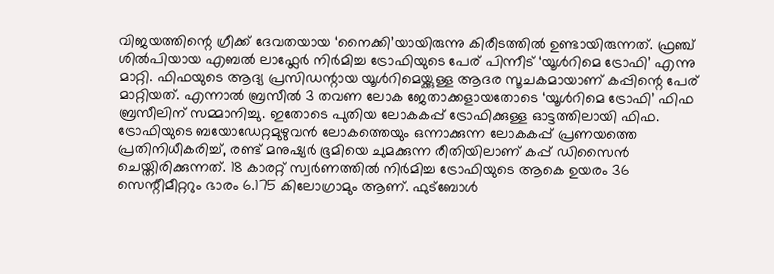വിജയത്തിന്റെ ഗ്രീക്ക് ദേവതയായ ‘നൈക്കി’യായിരുന്നു കിരീടത്തിൽ ഉണ്ടായിരുന്നത്. ഫ്രഞ്ച് ശിൽപിയായ എബൽ ലാഫ്ലേർ നിർമിച്ച ട്രോഫിയുടെ പേര് പിന്നീട് ‘യൂൾറിമെ ട്രോഫി’ എന്നു മാറ്റി. ഫിഫയുടെ ആദ്യ പ്രസിഡന്റായ യൂൾറിമെയ്ക്കുള്ള ആദര സൂചകമായാണ് കപ്പിന്റെ പേര് മാറ്റിയത്. എന്നാൽ ബ്രസീൽ 3 തവണ ലോക ജേതാക്കളായതോടെ ‘യൂൾറിമെ ട്രോഫി’ ഫിഫ ബ്രസീലിന് സമ്മാനിച്ചു. ഇതോടെ പുതിയ ലോകകപ്പ് ട്രോഫിക്കുള്ള ഓട്ടത്തിലായി ഫിഫ.
ട്രോഫിയുടെ ബയോഡേറ്റമുഴുവൻ ലോകത്തെയും ഒന്നാക്കുന്ന ലോകകപ്പ് പ്രണയത്തെ പ്രതിനിധീകരിച്ച്, രണ്ട് മനുഷ്യർ ഭൂമിയെ ചുമക്കുന്ന രീതിയിലാണ് കപ്പ് ഡിസൈൻ ചെയ്തിരിക്കുന്നത്. 18 കാരറ്റ് സ്വർണത്തിൽ നിർമിച്ച ട്രോഫിയുടെ ആകെ ഉയരം 36 സെന്റീമീറ്ററും ഭാരം 6.175 കിലോഗ്രാമും ആണ്. ഫുട്ബോൾ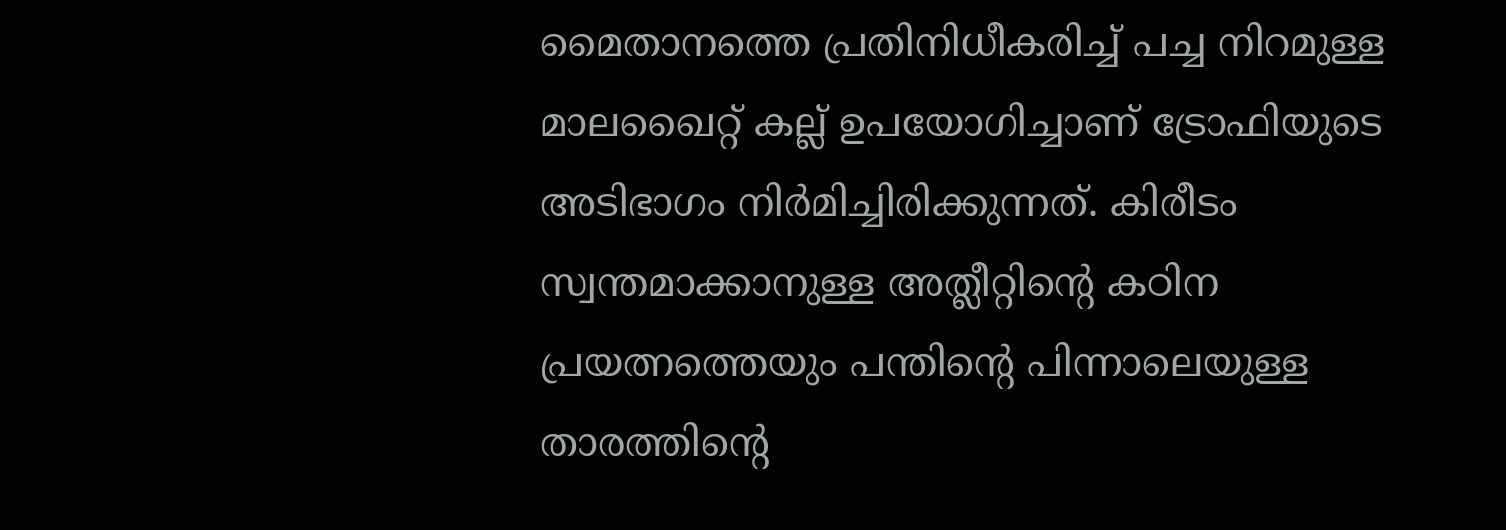മൈതാനത്തെ പ്രതിനിധീകരിച്ച് പച്ച നിറമുള്ള മാലഖൈറ്റ് കല്ല് ഉപയോഗിച്ചാണ് ട്രോഫിയുടെ അടിഭാഗം നിർമിച്ചിരിക്കുന്നത്. കിരീടം സ്വന്തമാക്കാനുള്ള അത്ലീറ്റിന്റെ കഠിന പ്രയത്നത്തെയും പന്തിന്റെ പിന്നാലെയുള്ള താരത്തിന്റെ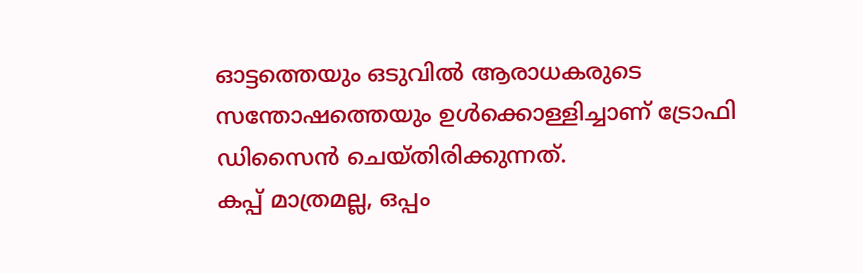ഓട്ടത്തെയും ഒടുവിൽ ആരാധകരുടെ സന്തോഷത്തെയും ഉൾക്കൊള്ളിച്ചാണ് ട്രോഫി ഡിസൈൻ ചെയ്തിരിക്കുന്നത്.
കപ്പ് മാത്രമല്ല, ഒപ്പം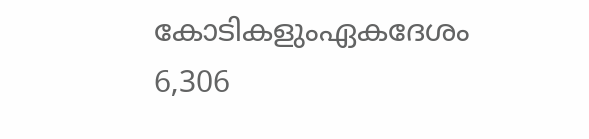കോടികളുംഏകദേശം 6,306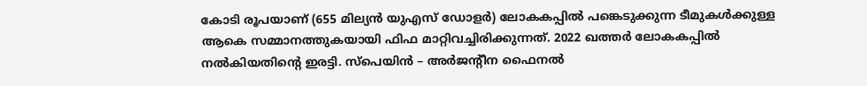കോടി രൂപയാണ് (655 മില്യൻ യുഎസ് ഡോളർ) ലോകകപ്പിൽ പങ്കെടുക്കുന്ന ടീമുകൾക്കുള്ള ആകെ സമ്മാനത്തുകയായി ഫിഫ മാറ്റിവച്ചിരിക്കുന്നത്. 2022 ഖത്തർ ലോകകപ്പിൽ നൽകിയതിന്റെ ഇരട്ടി. സ്പെയിൻ – അർജന്റീന ഫൈനൽ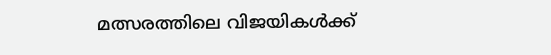മത്സരത്തിലെ വിജയികൾക്ക്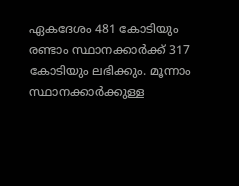ഏകദേശം 481 കോടിയും രണ്ടാം സ്ഥാനക്കാർക്ക് 317 കോടിയും ലഭിക്കും. മൂന്നാം സ്ഥാനക്കാർക്കുള്ള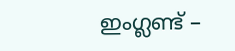ഇംഗ്ലണ്ട് –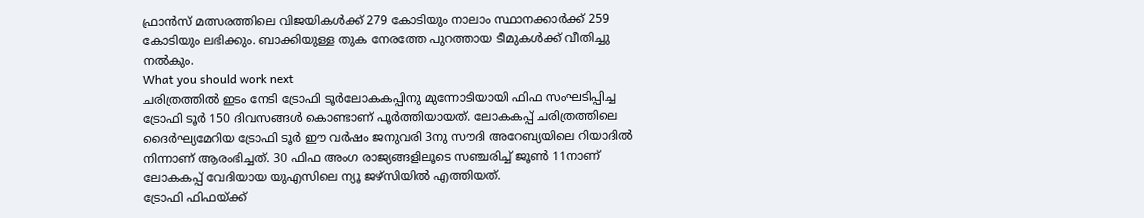ഫ്രാൻസ് മത്സരത്തിലെ വിജയികൾക്ക് 279 കോടിയും നാലാം സ്ഥാനക്കാർക്ക് 259 കോടിയും ലഭിക്കും. ബാക്കിയുള്ള തുക നേരത്തേ പുറത്തായ ടീമുകൾക്ക് വീതിച്ചു നൽകും.
What you should work next
ചരിത്രത്തിൽ ഇടം നേടി ട്രോഫി ടൂർലോകകപ്പിനു മുന്നോടിയായി ഫിഫ സംഘടിപ്പിച്ച ട്രോഫി ടൂർ 150 ദിവസങ്ങൾ കൊണ്ടാണ് പൂർത്തിയായത്. ലോകകപ്പ് ചരിത്രത്തിലെ ദൈർഘ്യമേറിയ ട്രോഫി ടൂർ ഈ വർഷം ജനുവരി 3നു സൗദി അറേബ്യയിലെ റിയാദിൽ നിന്നാണ് ആരംഭിച്ചത്. 30 ഫിഫ അംഗ രാജ്യങ്ങളിലൂടെ സഞ്ചരിച്ച് ജൂൺ 11നാണ് ലോകകപ്പ് വേദിയായ യുഎസിലെ ന്യൂ ജഴ്സിയിൽ എത്തിയത്.
ട്രോഫി ഫിഫയ്ക്ക്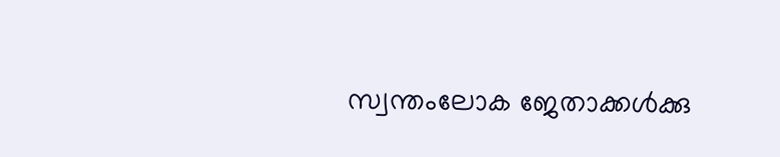സ്വന്തംലോക ജേതാക്കൾക്കു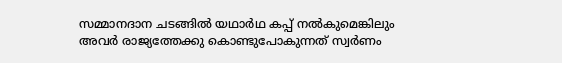സമ്മാനദാന ചടങ്ങിൽ യഥാർഥ കപ്പ് നൽകുമെങ്കിലും അവർ രാജ്യത്തേക്കു കൊണ്ടുപോകുന്നത് സ്വർണം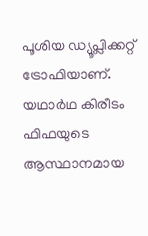പൂശിയ ഡ്യൂപ്ലിക്കറ്റ് ട്രോഫിയാണ്. യഥാർഥ കിരീടം ഫിഫയുടെ ആസ്ഥാനമായ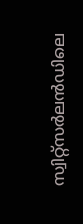സ്വിറ്റ്സർലൻഡിലെ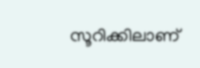സൂറിക്കിലാണ്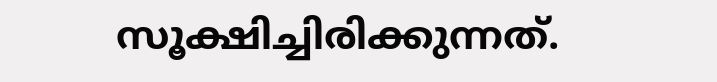സൂക്ഷിച്ചിരിക്കുന്നത്.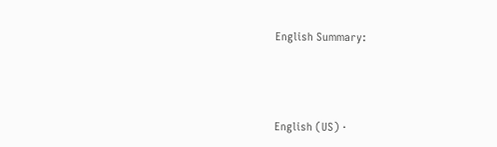English Summary:





English (US) ·